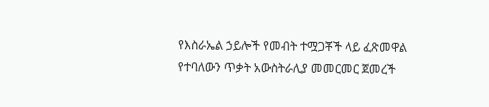የእስራኤል ኃይሎች የመብት ተሟጋቾች ላይ ፈጽመዋል የተባለውን ጥቃት አውስትራሊያ መመርመር ጀመረች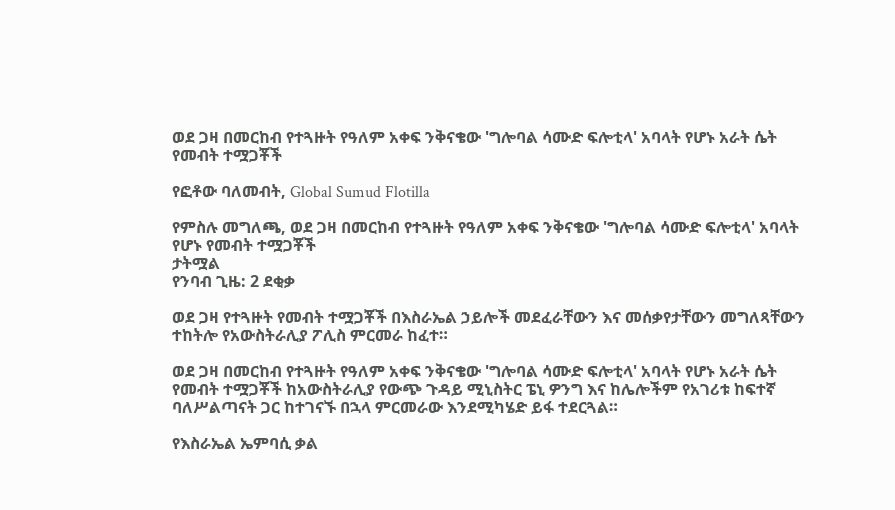ወደ ጋዛ በመርከብ የተጓዙት የዓለም አቀፍ ንቅናቄው 'ግሎባል ሳሙድ ፍሎቲላ' አባላት የሆኑ አራት ሴት የመብት ተሟጋቾች

የፎቶው ባለመብት, Global Sumud Flotilla

የምስሉ መግለጫ, ወደ ጋዛ በመርከብ የተጓዙት የዓለም አቀፍ ንቅናቄው 'ግሎባል ሳሙድ ፍሎቲላ' አባላት የሆኑ የመብት ተሟጋቾች
ታትሟል
የንባብ ጊዜ: 2 ደቂቃ

ወደ ጋዛ የተጓዙት የመብት ተሟጋቾች በእስራኤል ኃይሎች መደፈራቸውን እና መሰቃየታቸውን መግለጻቸውን ተከትሎ የአውስትራሊያ ፖሊስ ምርመራ ከፈተ።

ወደ ጋዛ በመርከብ የተጓዙት የዓለም አቀፍ ንቅናቄው 'ግሎባል ሳሙድ ፍሎቲላ' አባላት የሆኑ አራት ሴት የመብት ተሟጋቾች ከአውስትራሊያ የውጭ ጉዳይ ሚኒስትር ፔኒ ዎንግ እና ከሌሎችም የአገሪቱ ከፍተኛ ባለሥልጣናት ጋር ከተገናኙ በኋላ ምርመራው እንደሚካሄድ ይፋ ተደርጓል።

የእስራኤል ኤምባሲ ቃል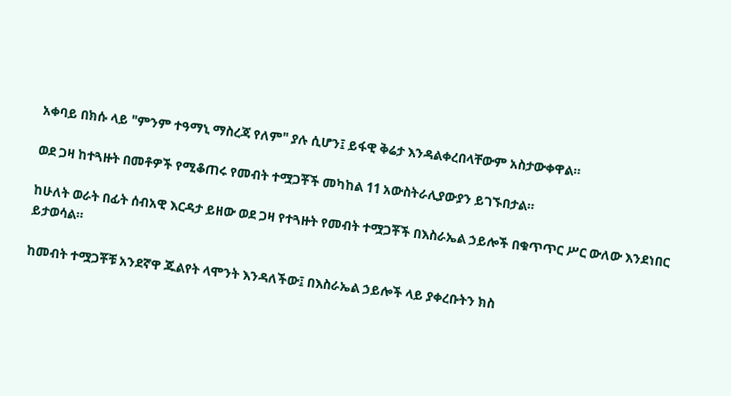አቀባይ በክሱ ላይ "ምንም ተዓማኒ ማስረጃ የለም" ያሉ ሲሆን፤ ይፋዊ ቅሬታ እንዳልቀረበላቸውም አስታውቀዋል።

ወደ ጋዛ ከተጓዙት በመቶዎች የሚቆጠሩ የመብት ተሟጋቾች መካከል 11 አውስትራሊያውያን ይገኙበታል።

ከሁለት ወራት በፊት ሰብአዊ እርዳታ ይዘው ወደ ጋዛ የተጓዙት የመብት ተሟጋቾች በእስራኤል ኃይሎች በቁጥጥር ሥር ውለው እንደነበር ይታወሳል።

ከመብት ተሟጋቾቹ አንደኛዋ ጁልየት ላሞንት እንዳለችው፤ በእስራኤል ኃይሎች ላይ ያቀረቡትን ክስ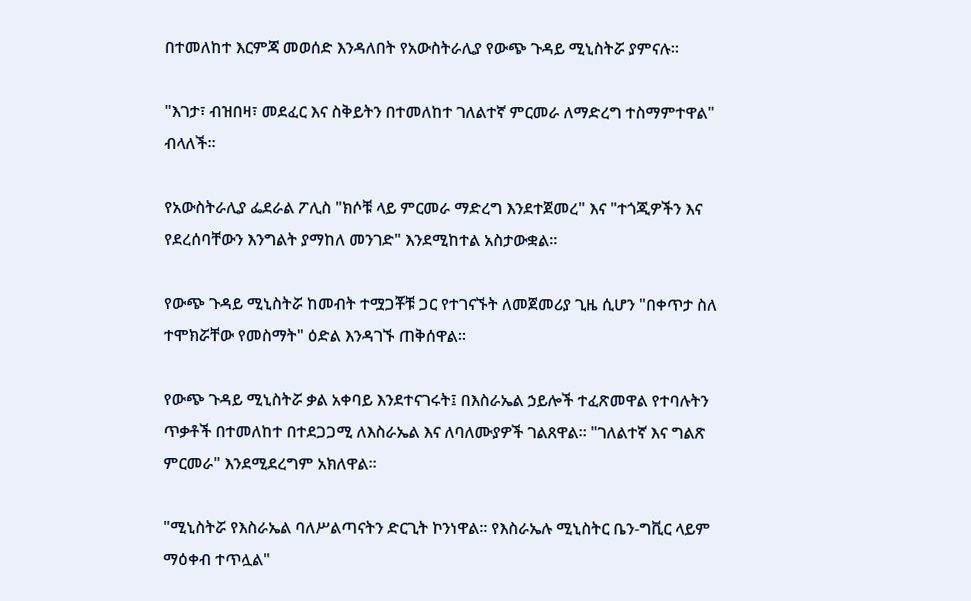በተመለከተ እርምጃ መወሰድ እንዳለበት የአውስትራሊያ የውጭ ጉዳይ ሚኒስትሯ ያምናሉ።

"እገታ፣ ብዝበዛ፣ መደፈር እና ስቅይትን በተመለከተ ገለልተኛ ምርመራ ለማድረግ ተስማምተዋል" ብላለች።

የአውስትራሊያ ፌደራል ፖሊስ "ክሶቹ ላይ ምርመራ ማድረግ እንደተጀመረ" እና "ተጎጂዎችን እና የደረሰባቸውን እንግልት ያማከለ መንገድ" እንደሚከተል አስታውቋል።

የውጭ ጉዳይ ሚኒስትሯ ከመብት ተሟጋቾቹ ጋር የተገናኙት ለመጀመሪያ ጊዜ ሲሆን "በቀጥታ ስለ ተሞክሯቸው የመስማት" ዕድል እንዳገኙ ጠቅሰዋል።

የውጭ ጉዳይ ሚኒስትሯ ቃል አቀባይ እንደተናገሩት፤ በእስራኤል ኃይሎች ተፈጽመዋል የተባሉትን ጥቃቶች በተመለከተ በተደጋጋሚ ለእስራኤል እና ለባለሙያዎች ገልጸዋል። "ገለልተኛ እና ግልጽ ምርመራ" እንደሚደረግም አክለዋል።

"ሚኒስትሯ የእስራኤል ባለሥልጣናትን ድርጊት ኮንነዋል። የእስራኤሉ ሚኒስትር ቤን-ግቪር ላይም ማዕቀብ ተጥሏል"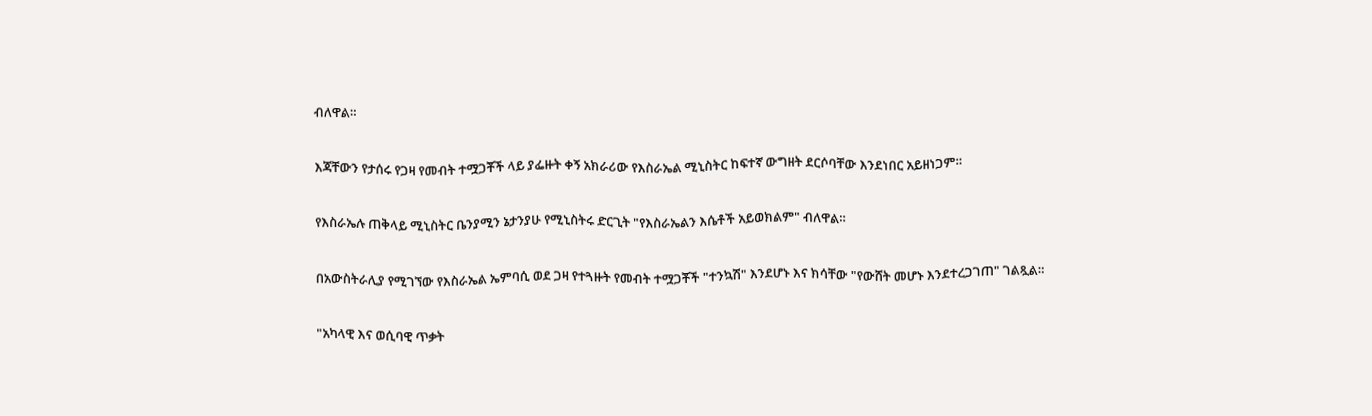ብለዋል።

እጃቸውን የታሰሩ የጋዛ የመብት ተሟጋቾች ላይ ያፌዙት ቀኝ አክራሪው የእስራኤል ሚኒስትር ከፍተኛ ውግዘት ደርሶባቸው እንደነበር አይዘነጋም።

የእስራኤሉ ጠቅላይ ሚኒስትር ቤንያሚን ኔታንያሁ የሚኒስትሩ ድርጊት "የእስራኤልን እሴቶች አይወክልም" ብለዋል።

በአውስትራሊያ የሚገኘው የእስራኤል ኤምባሲ ወደ ጋዛ የተጓዙት የመብት ተሟጋቾች "ተንኳሽ" እንደሆኑ እና ክሳቸው "የውሸት መሆኑ እንደተረጋገጠ" ገልጿል።

"አካላዊ እና ወሲባዊ ጥቃት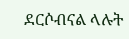ደርሶብናል ላሉት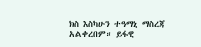ክስ እስካሁን ተዓማኒ ማስረጃ አልቀረበም። ይፋዊ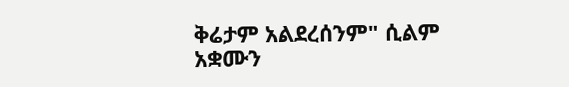ቅሬታም አልደረሰንም" ሲልም አቋሙን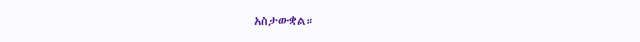አስታውቋል።